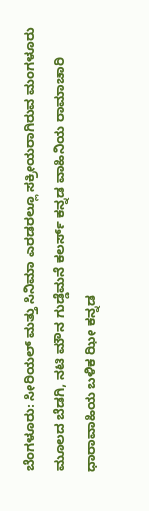ಬೆಂಗಳೂರು: ಸೀರಿಯಲ್ ಮತ್ತು ಸಿನಿಮಾ ಎರಡರಲ್ಲೂ ಸಕ್ರೀಯರಾಗಿರುವ ಮಂಗಳೂರು ಮೂಲದ ಬೆಡಗಿ, ನಟಿ ಮೌನ ಗುಡ್ಡೆಮನೆ ಕಲರ್ಸ್ ಕನ್ನಡ ವಾಹಿನಿಯ ರಾಮಾಚಾರಿ ಧಾರಾವಾಹಿಯ ಬಳಿಕ ಝೀ ಕನ್ನಡ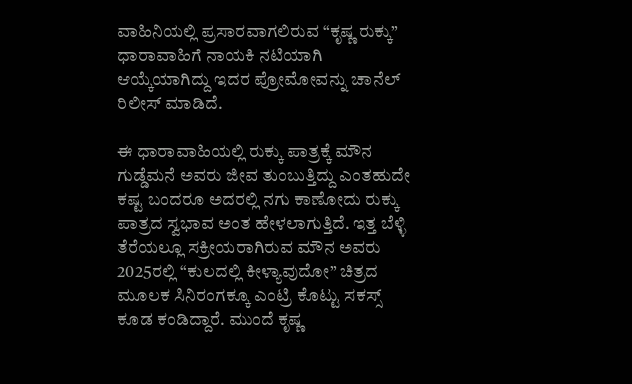ವಾಹಿನಿಯಲ್ಲಿ ಪ್ರಸಾರವಾಗಲಿರುವ “ಕೃಷ್ಣ ರುಕ್ಕು” ಧಾರಾವಾಹಿಗೆ ನಾಯಕಿ ನಟಿಯಾಗಿ ಆಯ್ಕೆಯಾಗಿದ್ದು ಇದರ ಪ್ರೋಮೋವನ್ನು ಚಾನೆಲ್ ರಿಲೀಸ್ ಮಾಡಿದೆ.

ಈ ಧಾರಾವಾಹಿಯಲ್ಲಿ ರುಕ್ಕು ಪಾತ್ರಕ್ಕೆ ಮೌನ ಗುಡ್ಡೆಮನೆ ಅವರು ಜೀವ ತುಂಬುತ್ತಿದ್ದು ಎಂತಹುದೇ ಕಷ್ಟ ಬಂದರೂ ಅದರಲ್ಲಿ ನಗು ಕಾಣೋದು ರುಕ್ಕು ಪಾತ್ರದ ಸ್ವಭಾವ ಅಂತ ಹೇಳಲಾಗುತ್ತಿದೆ. ಇತ್ತ ಬೆಳ್ಳಿ ತೆರೆಯಲ್ಲೂ ಸಕ್ರೀಯರಾಗಿರುವ ಮೌನ ಅವರು 2025ರಲ್ಲಿ “ಕುಲದಲ್ಲಿ ಕೀಳ್ಯಾವುದೋ” ಚಿತ್ರದ ಮೂಲಕ ಸಿನಿರಂಗಕ್ಕೂ ಎಂಟ್ರಿ ಕೊಟ್ಟು ಸಕಸ್ಸ್ ಕೂಡ ಕಂಡಿದ್ದಾರೆ. ಮುಂದೆ ಕೃಷ್ಣ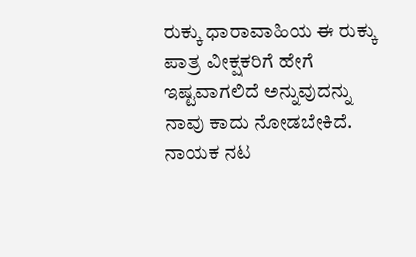ರುಕ್ಕು ಧಾರಾವಾಹಿಯ ಈ ರುಕ್ಕು ಪಾತ್ರ ವೀಕ್ಷಕರಿಗೆ ಹೇಗೆ ಇಷ್ಟವಾಗಲಿದೆ ಅನ್ನುವುದನ್ನು ನಾವು ಕಾದು ನೋಡಬೇಕಿದೆ. ನಾಯಕ ನಟ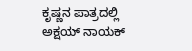ಕೃಷ್ಣನ ಪಾತ್ರದಲ್ಲಿ ಅಕ್ಷಯ್ ನಾಯಕ್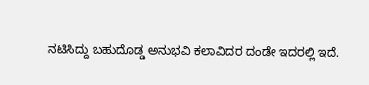ನಟಿಸಿದ್ದು ಬಹುದೊಡ್ಡ ಅನುಭವಿ ಕಲಾವಿದರ ದಂಡೇ ಇದರಲ್ಲಿ ಇದೆ.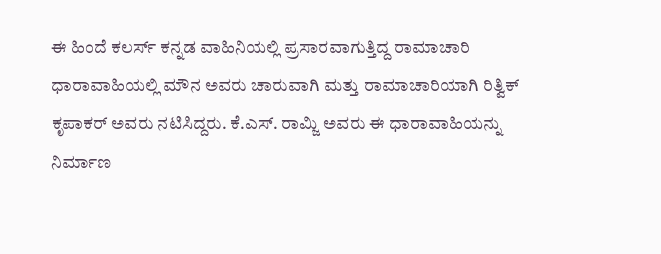ಈ ಹಿಂದೆ ಕಲರ್ಸ್ ಕನ್ನಡ ವಾಹಿನಿಯಲ್ಲಿ ಪ್ರಸಾರವಾಗುತ್ತಿದ್ದ ರಾಮಾಚಾರಿ ಧಾರಾವಾಹಿಯಲ್ಲಿ ಮೌನ ಅವರು ಚಾರುವಾಗಿ ಮತ್ತು ರಾಮಾಚಾರಿಯಾಗಿ ರಿತ್ವಿಕ್ ಕೃಪಾಕರ್ ಅವರು ನಟಿಸಿದ್ದರು. ಕೆ.ಎಸ್. ರಾಮ್ಜಿ ಅವರು ಈ ಧಾರಾವಾಹಿಯನ್ನು ನಿರ್ಮಾಣ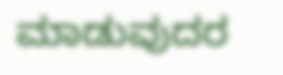ಮಾಡುವುದರ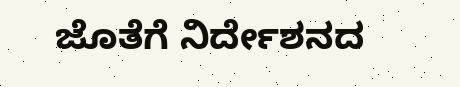ಜೊತೆಗೆ ನಿರ್ದೇಶನದ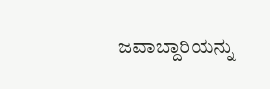ಜವಾಬ್ದಾರಿಯನ್ನು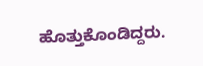ಹೊತ್ತುಕೊಂಡಿದ್ದರು.